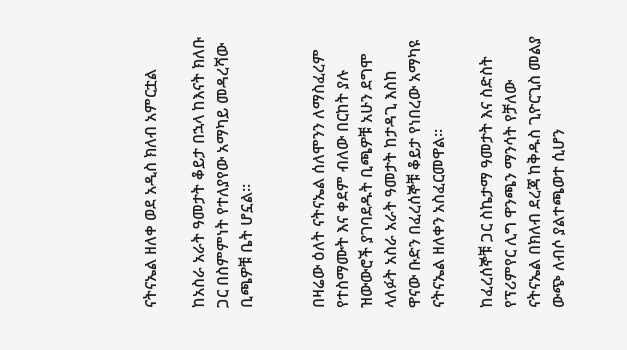ናትናኤል ዘለቀ ወደ አዲስ ክለብ አምርቷል

ከአስራ አራት ዓመታት ቆይታ በኋላ ከእናት ክለቡ ጋር በስምምነት የተለያየው አማካይ መዳረሻው ቢጫዎቹ ቤት ሆኗል።


በዛሬው ዕለት ናትናኤል ሰለሞንን ለማስፈረም የተስማሙት እና ቀደም ብለው በርከት ያሉ ዝውውሮች ያገባደዱት ቢጫዎቹ አሁን ደግሞ ላለፉት አስራ አራት ዓመታት ከታዳጊ እስከ ዋናው ቡድን በፈረሰኞቹ ቆይታ የነበረው አማካዩ ናትናኤል ዘለቀን አስፈርመዋል።

ከፈረሰኞቹ ጋር ስኬታማ ዓመታት እና ስድስት የፕሪምየር ሊግ ዋንጫን ማንሳት የቻለው ናትናኤል በክለብ ደረጃ ከቅዱስ ጊዮርጊስ መልያ ውጭ ለብሶ ያልተጫወተ ሲሆን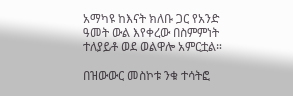አማካዩ ከእናት ክለቡ ጋር የአንድ ዓመት ውል እየቀረው በስምምነት ተለያይቶ ወደ ወልዋሎ አምርቷል።

በዝውውር መስኮቱ ንቁ ተሳትፎ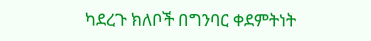ካደረጉ ክለቦች በግንባር ቀደምትነት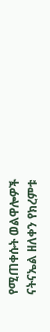የሚጠቀሱት ወልዋሎዎች
ናትናኤል ዘለቀን የክረምቱ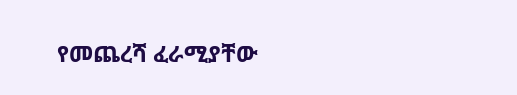የመጨረሻ ፈራሚያቸው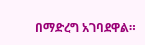በማድረግ አገባደዋል።